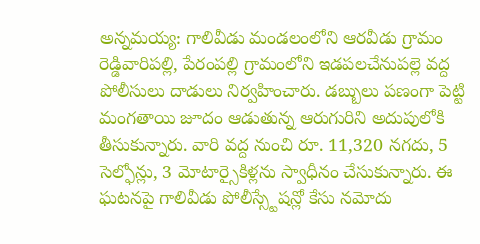అన్నమయ్య: గాలివీడు మండలంలోని ఆరవీడు గ్రామం రెడ్డివారిపల్లి, పేరంపల్లి గ్రామంలోని ఇడపలచేనుపల్లె వద్ద పోలీసులు దాడులు నిర్వహించారు. డబ్బులు పణంగా పెట్టి మంగతాయి జూదం ఆడుతున్న ఆరుగురిని అదుపులోకి తీసుకున్నారు. వారి వద్ద నుంచి రూ. 11,320 నగదు, 5 సెల్ఫోన్లు, 3 మోటార్సైకిళ్లను స్వాధీనం చేసుకున్నారు. ఈ ఘటనపై గాలివీడు పోలీస్స్టేషన్లో కేసు నమోదు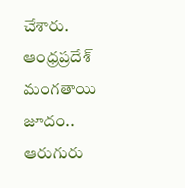చేశారు.
ఆంధ్రప్రదేశ్
మంగతాయి జూదం.. ఆరుగురు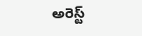అరెస్ట్